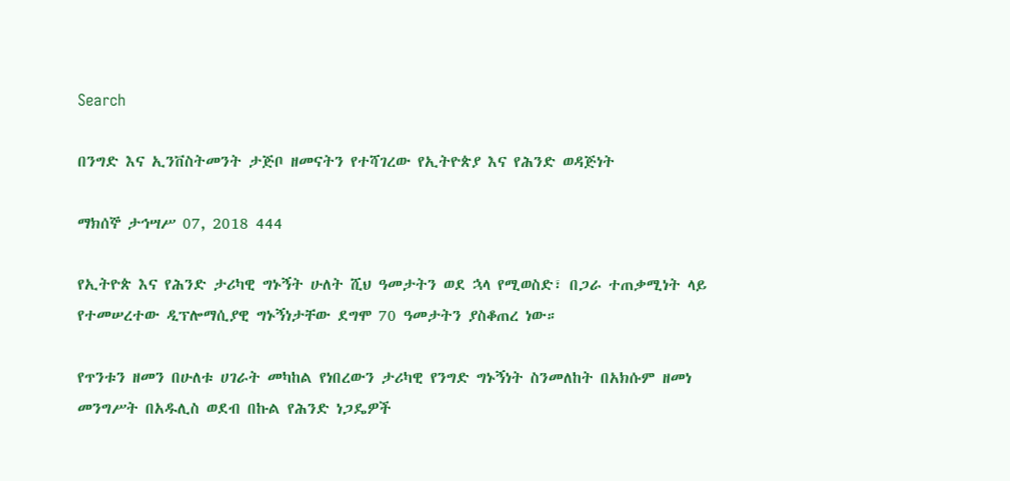Search

በንግድ እና ኢንቨስትመንት ታጅቦ ዘመናትን የተሻገረው የኢትዮጵያ እና የሕንድ ወዳጅነት

ማክሰኞ ታኅሣሥ 07, 2018 444

የኢትዮጵ እና የሕንድ ታሪካዊ ግኑኝት ሁለት ሺህ ዓመታትን ወደ ኋላ የሚወስድ፣ በጋራ ተጠቃሚነት ላይ የተመሠረተው ዲፕሎማሲያዊ ግኑኝነታቸው ደግሞ 70 ዓመታትን ያስቆጠረ ነው።

የጥንቱን ዘመን በሁለቱ ሀገራት መካከል የነበረውን ታሪካዊ የንግድ ግኑኝነት ስንመለከት በአክሱም ዘመነ መንግሥት በአዱሊስ ወደብ በኩል የሕንድ ነጋዴዎች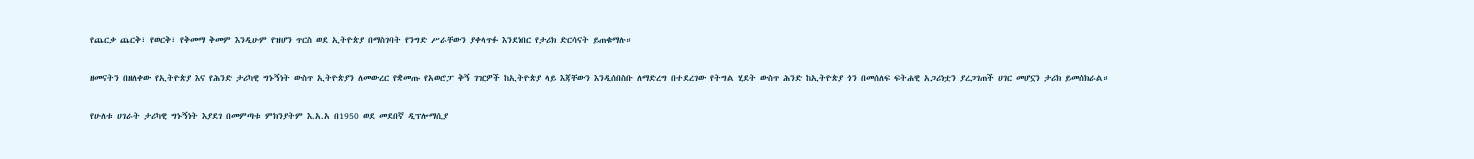የጨርቃ ጨርቅ፣ የወርቅ፣ የቅመማ ቅመም እንዲሁም የዝሆን ጥርስ ወደ ኢትዮጵያ በማስገባት የንግድ ሥራቸውን ያቀላጥፉ እንደነበር የታሪክ ድርሳናት ይጠቁማሉ።

ዘመናትን በዘለቀው የኢትዮጵያ እና የሕንድ ታሪካዊ ግኑኝነት ውስጥ ኢትዮጵያን ለመውረር የቋመጡ የአወሮፓ ቅኝ ገዢዎች ከኢትዮጵያ ላይ እጃቸውን እንዲሰበስቡ ለማድረግ በተደረገው የትግል ሂደት ውስጥ ሕንድ ከኢትዮጵያ ጎን በመሰለፍ ፍትሐዊ አጋሪነቷን ያረጋገጠች ሀገር መሆኗን ታሪክ ይመሰክራል።

የሁለቱ ሀገራት ታሪካዊ ግኑኝነት እያደገ በመምጣቱ ምክንያትም እ.አ.አ በ1950 ወደ መደበኛ ዲፕሎማሲያ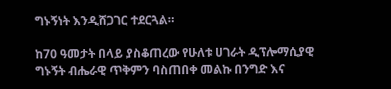ግኑኝነት እንዲሸጋገር ተደርጓል።

ከ70 ዓመታት በላይ ያስቆጠረው የሁለቱ ሀገራት ዲፕሎማሲያዊ ግኑኝት ብሔራዊ ጥቅምን ባስጠበቀ መልኩ በንግድ እና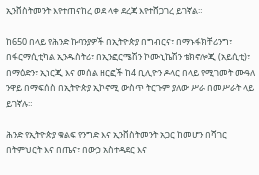ኢንቨስትመንት እየተጠናከረ ወደ ላቀ ደረጃ እየተሸጋገረ ይገኛል።

ከ650 በላይ የሕንድ ኩባንያዎች በኢትዮጵያ በግብርና፣ በማኑፋክቸሪንግ፣ በፋርማሲቲካል ኢንዱስትሪ፣ በኢንፎርሜሽን ኮሙኒኬሽን ቴክኖሎጂ (አይሲቲ)፣ በማዕድን፣ ኢነርጂ እና መሰል ዘርፎች ከ4 ቢሊዮን ዶላር በላይ የሚገመት ሙዓለ ንዋይ በማፍሰስ በኢትዮጵያ ኢኮኖሚ ውስጥ ትርጉም ያለው ሥራ በመሥራት ላይ ይገኛሉ።

ሕንድ የኢትዮጵያ ቁልፍ የንግድ እና ኢንቨስትመንት አጋር ከመሆን በሻገር በትምህርት እና በጤና፣ በውኃ አስተዳደር እና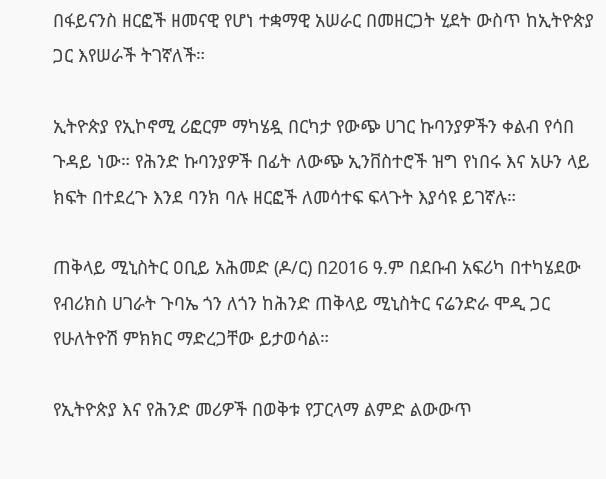በፋይናንስ ዘርፎች ዘመናዊ የሆነ ተቋማዊ አሠራር በመዘርጋት ሂደት ውስጥ ከኢትዮጵያ ጋር እየሠራች ትገኛለች።

ኢትዮጵያ የኢኮኖሚ ሪፎርም ማካሄዷ በርካታ የውጭ ሀገር ኩባንያዎችን ቀልብ የሳበ ጉዳይ ነው። የሕንድ ኩባንያዎች በፊት ለውጭ ኢንቨስተሮች ዝግ የነበሩ እና አሁን ላይ ክፍት በተደረጉ እንደ ባንክ ባሉ ዘርፎች ለመሳተፍ ፍላጉት እያሳዩ ይገኛሉ።

ጠቅላይ ሚኒስትር ዐቢይ አሕመድ (ዶ/ር) በ2016 ዓ.ም በደቡብ አፍሪካ በተካሄደው የብሪክስ ሀገራት ጉባኤ ጎን ለጎን ከሕንድ ጠቅላይ ሚኒስትር ናሬንድራ ሞዲ ጋር የሁለትዮሽ ምክክር ማድረጋቸው ይታወሳል።

የኢትዮጵያ እና የሕንድ መሪዎች በወቅቱ የፓርላማ ልምድ ልውውጥ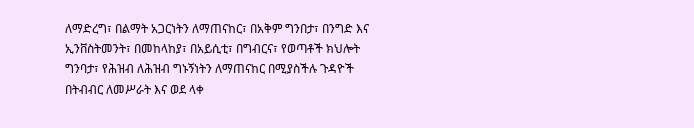ለማድረግ፣ በልማት አጋርነትን ለማጠናከር፣ በአቅም ግንበታ፣ በንግድ እና ኢንቨስትመንት፣ በመከላከያ፣ በአይሲቲ፣ በግብርና፣ የወጣቶች ክህሎት ግንባታ፣ የሕዝብ ለሕዝብ ግኑኝነትን ለማጠናከር በሚያስችሉ ጉዳዮች በትብብር ለመሥራት እና ወደ ላቀ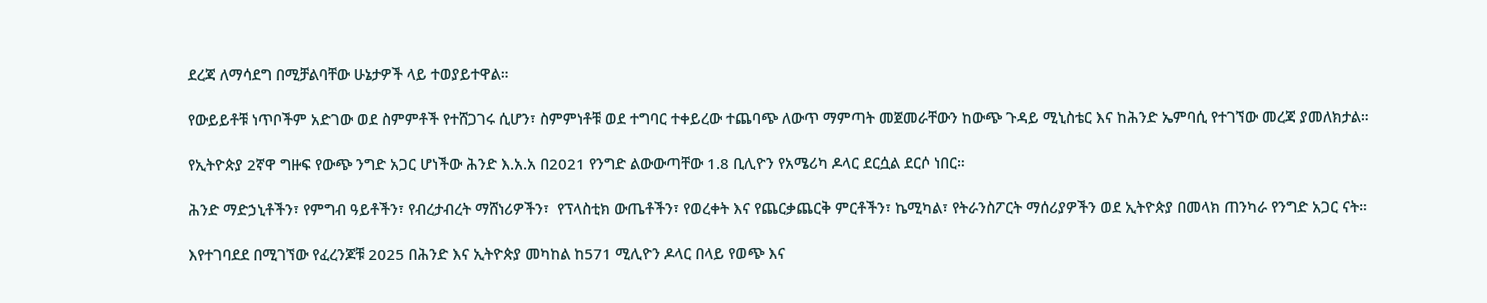ደረጃ ለማሳደግ በሚቻልባቸው ሁኔታዎች ላይ ተወያይተዋል።

የውይይቶቹ ነጥቦችም አድገው ወደ ስምምቶች የተሸጋገሩ ሲሆን፣ ስምምነቶቹ ወደ ተግባር ተቀይረው ተጨባጭ ለውጥ ማምጣት መጀመራቸውን ከውጭ ጉዳይ ሚኒስቴር እና ከሕንድ ኤምባሲ የተገኘው መረጃ ያመለክታል።

የኢትዮጵያ 2ኛዋ ግዙፍ የውጭ ንግድ አጋር ሆነችው ሕንድ እ.አ.አ በ2021 የንግድ ልውውጣቸው 1.8 ቢሊዮን የአሜሪካ ዶላር ደርሷል ደርሶ ነበር።

ሕንድ ማድኃኒቶችን፣ የምግብ ዓይቶችን፣ የብረታብረት ማሸነሪዎችን፣  የፕላስቲክ ውጤቶችን፣ የወረቀት እና የጨርቃጨርቅ ምርቶችን፣ ኬሚካል፣ የትራንስፖርት ማሰሪያዎችን ወደ ኢትዮጵያ በመላክ ጠንካራ የንግድ አጋር ናት።

እየተገባደደ በሚገኘው የፈረንጆቹ 2025 በሕንድ እና ኢትዮጵያ መካከል ከ571 ሚሊዮን ዶላር በላይ የወጭ እና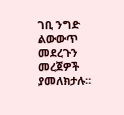ገቢ ንግድ ልውውጥ መደረጉን መረጀዎች ያመለክታሉ።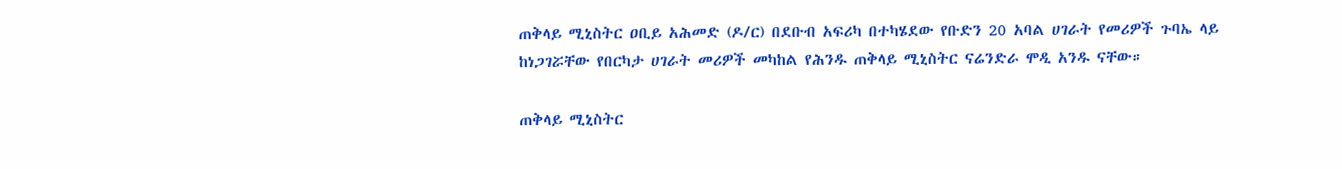ጠቅላይ ሚኒስትር ዐቢይ አሕመድ (ዶ/ር) በደቡብ አፍሪካ በተካሄደው የቡድን 20 አባል ሀገራት የመሪዎች ጉባኤ ላይ ከነጋገሯቸው የበርካታ ሀገራት መሪዎች መካከል የሕንዱ ጠቅላይ ሚኒስትር ናሬንድራ ሞዲ አንዱ ናቸው።

ጠቅላይ ሚኒስትር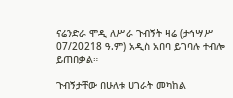ናሬንድራ ሞዲ ለሥራ ጉብኝት ዛሬ (ታኅሣሥ 07/20218 ዓ.ም) አዲስ አበባ ይገባሉ ተብሎ ይጠበቃል።

ጉብኝታቸው በሁለቱ ሀገራት መካከል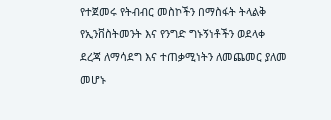የተጀመሩ የትብብር መስኮችን በማስፋት ትላልቅ የኢንቨስትመንት እና የንግድ ግኑኝነቶችን ወደላቀ ደረጃ ለማሳደግ እና ተጠቃሚነትን ለመጨመር ያለመ መሆኑ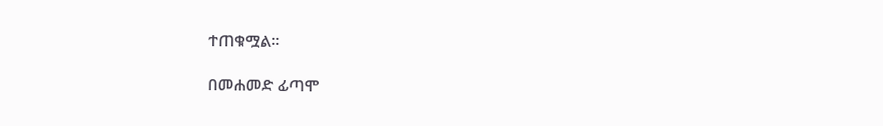ተጠቁሟል።

በመሐመድ ፊጣሞ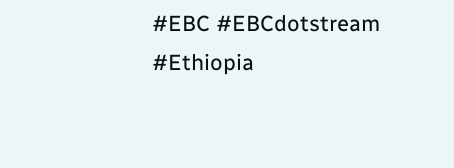#EBC #EBCdotstream #Ethiopia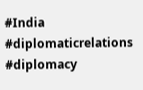#India #diplomaticrelations #diplomacy